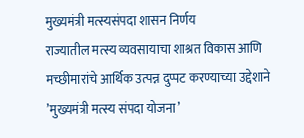मुख्यमंत्री मत्स्यसंपदा शासन निर्णय
राज्यातील मत्स्य व्यवसायाचा शाश्रत विकास आणि मच्छीमारांचे आर्थिक उत्पन्न दुप्पट करण्याच्या उद्देशाने ’मुख्यमंत्री मत्स्य संपदा योजना’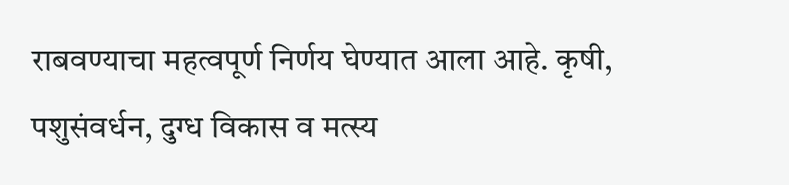राबवण्याचा महत्वपूर्ण निर्णय घेण्यात आला आहे. कृषी, पशुसंवर्धन, दुग्ध विकास व मत्स्य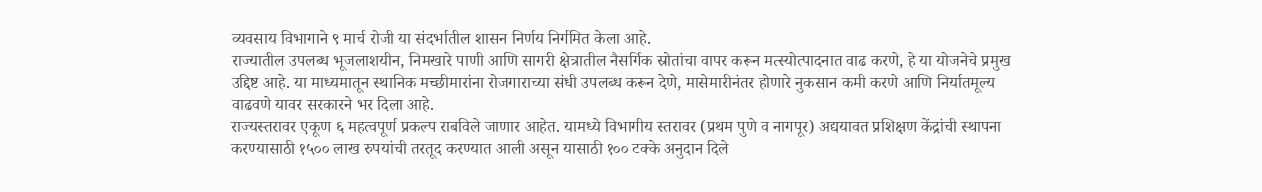व्यवसाय विभागाने ९ मार्च रोजी या संदर्भातील शासन निर्णय निर्गमित केला आहे.
राज्यातील उपलब्ध भूजलाशयीन, निमखारे पाणी आणि सागरी क्षेत्रातील नैसर्गिक स्रोतांचा वापर करून मत्स्योत्पादनात वाढ करणे, हे या योजनेचे प्रमुख उद्दिष्ट आहे. या माध्यमातून स्थानिक मच्छीमारांना रोजगाराच्या संधी उपलब्ध करून देणे, मासेमारीनंतर होणारे नुकसान कमी करणे आणि निर्यातमूल्य वाढवणे यावर सरकारने भर दिला आहे.
राज्यस्तरावर एकूण ६ महत्वपूर्ण प्रकल्प राबविले जाणार आहेत. यामध्ये विभागीय स्तरावर (प्रथम पुणे व नागपूर) अद्ययावत प्रशिक्षण केंद्रांची स्थापना करण्यासाठी १५०० लाख रुपयांची तरतूद करण्यात आली असून यासाठी १०० टक्के अनुदान दिले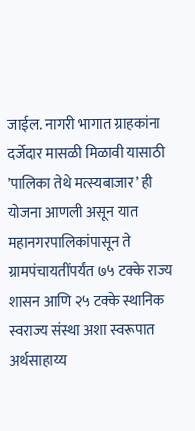जाईल. नागरी भागात ग्राहकांना दर्जेदार मासळी मिळावी यासाठी ’पालिका तेथे मत्स्यबाजार’ ही योजना आणली असून यात महानगरपालिकांपासून ते ग्रामपंचायतींपर्यंत ७५ टक्के राज्य शासन आणि २५ टक्के स्थानिक स्वराज्य संस्था अशा स्वरूपात अर्थसाहाय्य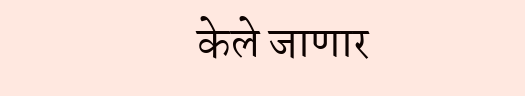केले जाणार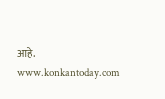आहे.
www.konkantoday.com